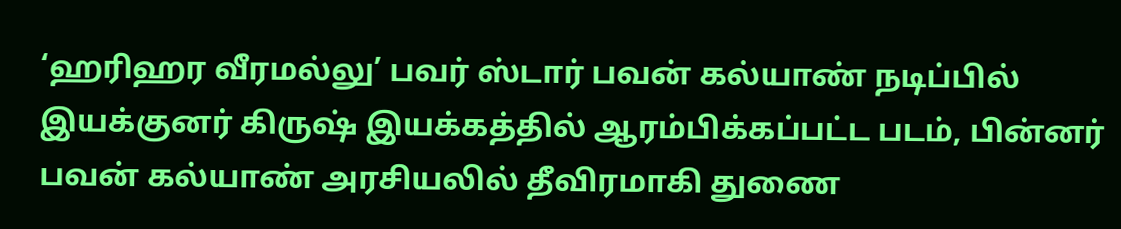‘ஹரிஹர வீரமல்லு’ பவர் ஸ்டார் பவன் கல்யாண் நடிப்பில் இயக்குனர் கிருஷ் இயக்கத்தில் ஆரம்பிக்கப்பட்ட படம், பின்னர் பவன் கல்யாண் அரசியலில் தீவிரமாகி துணை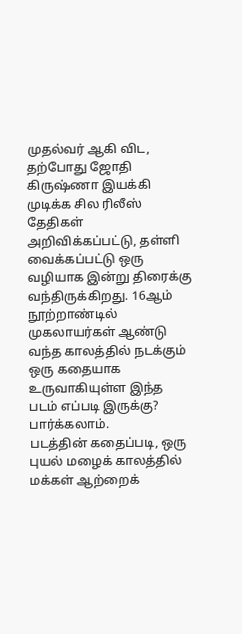முதல்வர் ஆகி விட, தற்போது ஜோதி கிருஷ்ணா இயக்கி முடிக்க சில ரிலீஸ் தேதிகள் அறிவிக்கப்பட்டு, தள்ளி வைக்கப்பட்டு ஒரு வழியாக இன்று திரைக்கு வந்திருக்கிறது. 16ஆம் நூற்றாண்டில் முகலாயர்கள் ஆண்டு வந்த காலத்தில் நடக்கும் ஒரு கதையாக உருவாகியுள்ள இந்த படம் எப்படி இருக்கு? பார்க்கலாம்.
படத்தின் கதைப்படி, ஒரு புயல் மழைக் காலத்தில் மக்கள் ஆற்றைக்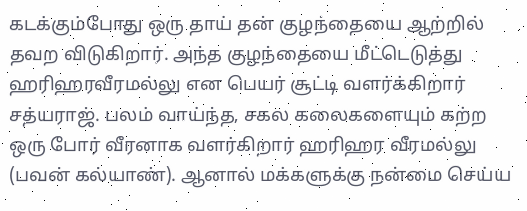கடக்கும்போது ஒரு தாய் தன் குழந்தையை ஆற்றில் தவற விடுகிறார். அந்த குழந்தையை மீட்டெடுத்து ஹரிஹரவீரமல்லு என பெயர் சூட்டி வளர்க்கிறார் சத்யராஜ். பலம் வாய்ந்த, சகல கலைகளையும் கற்ற ஒரு போர் வீரனாக வளர்கிறார் ஹரிஹர வீரமல்லு (பவன் கல்யாண்). ஆனால் மக்களுக்கு நன்மை செய்ய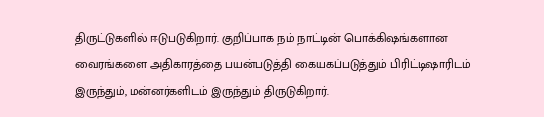திருட்டுகளில் ஈடுபடுகிறார். குறிப்பாக நம் நாட்டின் பொக்கிஷங்களான வைரங்களை அதிகாரத்தை பயன்படுத்தி கையகப்படுத்தும் பிரிட்டிஷாரிடம் இருந்தும், மன்னர்களிடம் இருந்தும் திருடுகிறார்.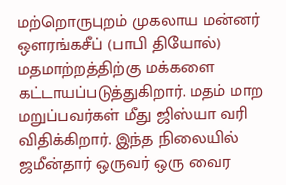மற்றொருபுறம் முகலாய மன்னர் ஔரங்கசீப் (பாபி தியோல்) மதமாற்றத்திற்கு மக்களை கட்டாயப்படுத்துகிறார். மதம் மாற மறுப்பவர்கள் மீது ஜிஸ்யா வரி விதிக்கிறார். இந்த நிலையில் ஜமீன்தார் ஒருவர் ஒரு வைர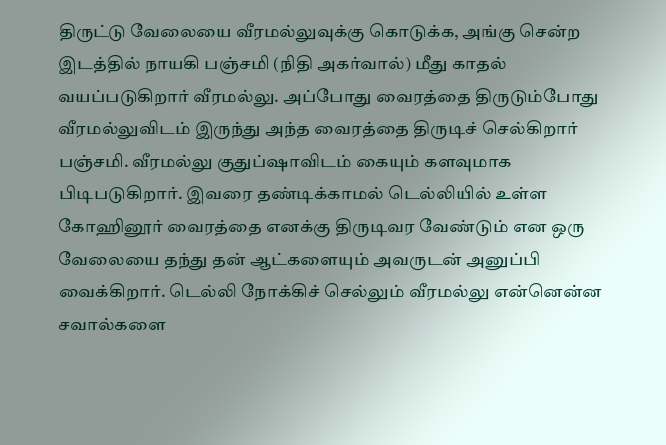திருட்டு வேலையை வீரமல்லுவுக்கு கொடுக்க, அங்கு சென்ற இடத்தில் நாயகி பஞ்சமி (நிதி அகர்வால்) மீது காதல் வயப்படுகிறார் வீரமல்லு. அப்போது வைரத்தை திருடும்போது வீரமல்லுவிடம் இருந்து அந்த வைரத்தை திருடிச் செல்கிறார் பஞ்சமி. வீரமல்லு குதுப்ஷாவிடம் கையும் களவுமாக பிடிபடுகிறார். இவரை தண்டிக்காமல் டெல்லியில் உள்ள கோஹினூர் வைரத்தை எனக்கு திருடிவர வேண்டும் என ஒரு வேலையை தந்து தன் ஆட்களையும் அவருடன் அனுப்பி வைக்கிறார். டெல்லி நோக்கிச் செல்லும் வீரமல்லு என்னென்ன சவால்களை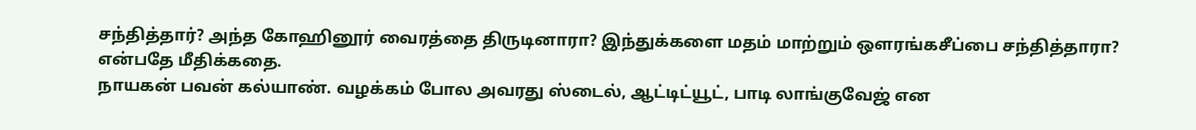சந்தித்தார்? அந்த கோஹினூர் வைரத்தை திருடினாரா? இந்துக்களை மதம் மாற்றும் ஔரங்கசீப்பை சந்தித்தாரா? என்பதே மீதிக்கதை.
நாயகன் பவன் கல்யாண். வழக்கம் போல அவரது ஸ்டைல், ஆட்டிட்யூட், பாடி லாங்குவேஜ் என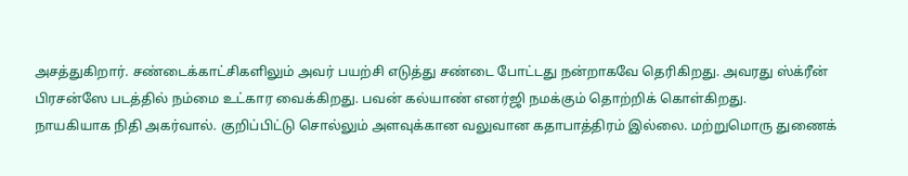அசத்துகிறார். சண்டைக்காட்சிகளிலும் அவர் பயற்சி எடுத்து சண்டை போட்டது நன்றாகவே தெரிகிறது. அவரது ஸ்க்ரீன் பிரசன்ஸே படத்தில் நம்மை உட்கார வைக்கிறது. பவன் கல்யாண் எனர்ஜி நமக்கும் தொற்றிக் கொள்கிறது.
நாயகியாக நிதி அகர்வால். குறிப்பிட்டு சொல்லும் அளவுக்கான வலுவான கதாபாத்திரம் இல்லை. மற்றுமொரு துணைக்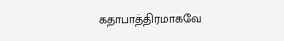கதாபாத்திரமாகவே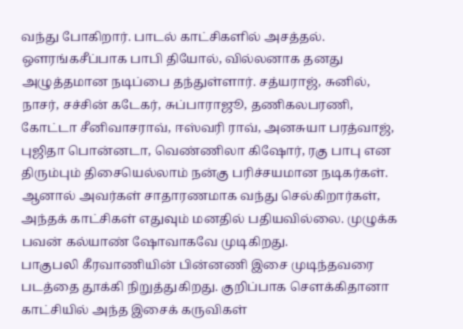வந்து போகிறார். பாடல் காட்சிகளில் அசத்தல். ஔரங்கசீப்பாக பாபி தியோல், வில்லனாக தனது அழுத்தமான நடிப்பை தந்துள்ளார். சத்யராஜ், சுனில், நாசர், சச்சின் கடேகர், சுப்பாராஜூ, தணிகலபரணி, கோட்டா சீனிவாசராவ், ஈஸ்வரி ராவ், அனசுயா பரத்வாஜ், புஜிதா பொன்னடா, வெண்ணிலா கிஷோர், ரகு பாபு என திரும்பும் திசையெல்லாம் நன்கு பரிச்சயமான நடிகர்கள். ஆனால் அவர்கள் சாதாரணமாக வந்து செல்கிறார்கள், அந்தக் காட்சிகள் எதுவும் மனதில் பதியவில்லை. முழுக்க பவன் கல்யாண் ஷோவாகவே முடிகிறது.
பாகுபலி கீரவாணியின் பின்னணி இசை முடிந்தவரை படத்தை தூக்கி நிறுத்துகிறது. குறிப்பாக சௌக்கிதானா காட்சியில் அந்த இசைக் கருவிகள்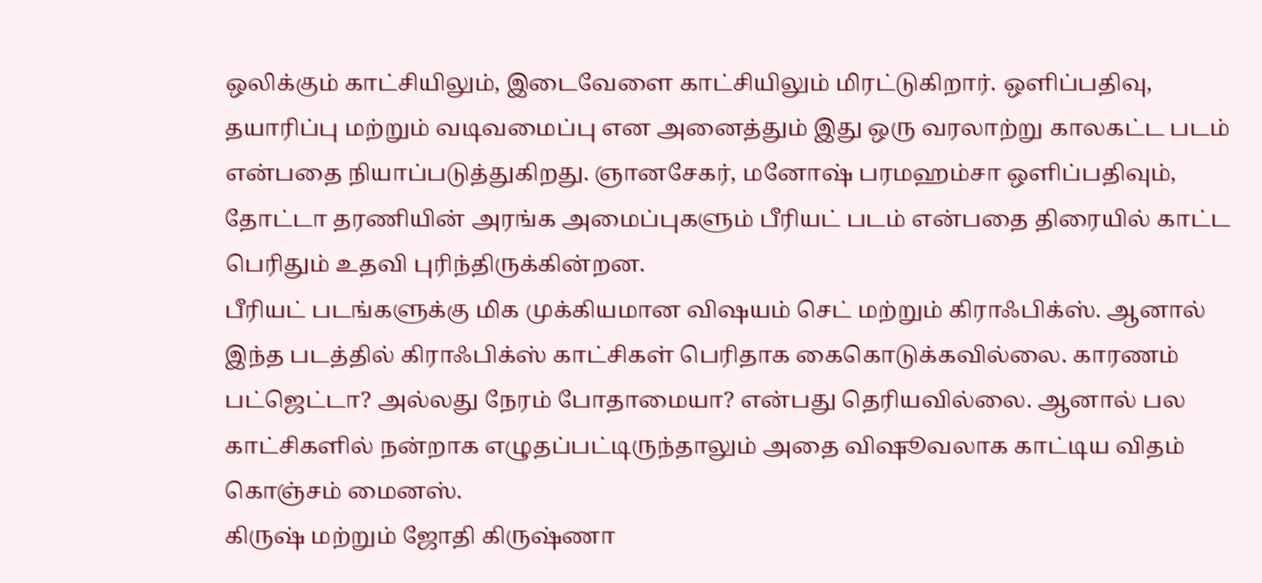ஒலிக்கும் காட்சியிலும், இடைவேளை காட்சியிலும் மிரட்டுகிறார். ஒளிப்பதிவு, தயாரிப்பு மற்றும் வடிவமைப்பு என அனைத்தும் இது ஒரு வரலாற்று காலகட்ட படம் என்பதை நியாப்படுத்துகிறது. ஞானசேகர், மனோஷ் பரமஹம்சா ஒளிப்பதிவும், தோட்டா தரணியின் அரங்க அமைப்புகளும் பீரியட் படம் என்பதை திரையில் காட்ட பெரிதும் உதவி புரிந்திருக்கின்றன.
பீரியட் படங்களுக்கு மிக முக்கியமான விஷயம் செட் மற்றும் கிராஃபிக்ஸ். ஆனால் இந்த படத்தில் கிராஃபிக்ஸ் காட்சிகள் பெரிதாக கைகொடுக்கவில்லை. காரணம் பட்ஜெட்டா? அல்லது நேரம் போதாமையா? என்பது தெரியவில்லை. ஆனால் பல காட்சிகளில் நன்றாக எழுதப்பட்டிருந்தாலும் அதை விஷூவலாக காட்டிய விதம் கொஞ்சம் மைனஸ்.
கிருஷ் மற்றும் ஜோதி கிருஷ்ணா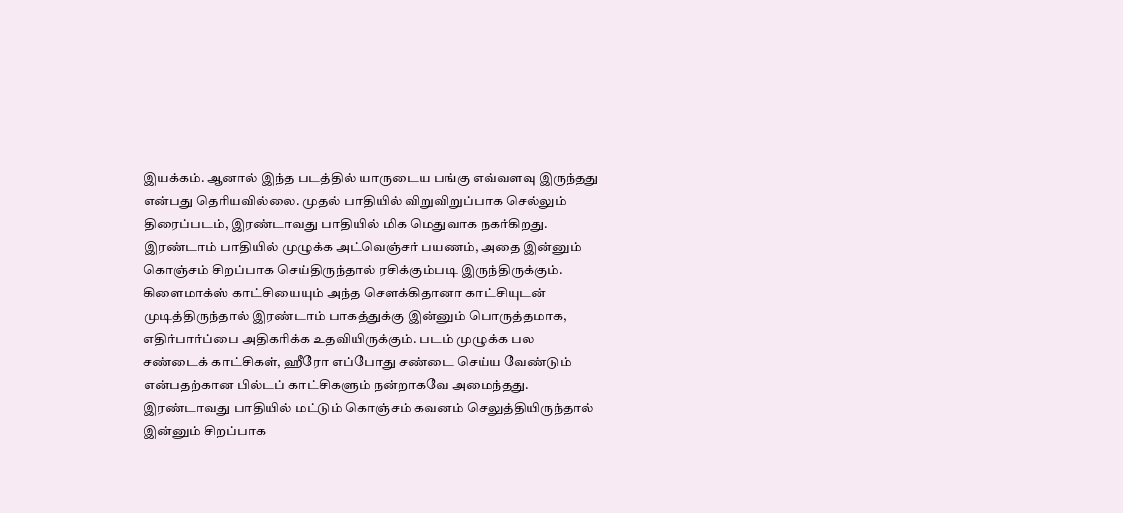இயக்கம். ஆனால் இந்த படத்தில் யாருடைய பங்கு எவ்வளவு இருந்தது என்பது தெரியவில்லை. முதல் பாதியில் விறுவிறுப்பாக செல்லும் திரைப்படம், இரண்டாவது பாதியில் மிக மெதுவாக நகர்கிறது. இரண்டாம் பாதியில் முழுக்க அட்வெஞ்சர் பயணம், அதை இன்னும் கொஞ்சம் சிறப்பாக செய்திருந்தால் ரசிக்கும்படி இருந்திருக்கும். கிளைமாக்ஸ் காட்சியையும் அந்த சௌக்கிதானா காட்சியுடன் முடித்திருந்தால் இரண்டாம் பாகத்துக்கு இன்னும் பொருத்தமாக, எதிர்பார்ப்பை அதிகரிக்க உதவியிருக்கும். படம் முழுக்க பல சண்டைக் காட்சிகள், ஹீரோ எப்போது சண்டை செய்ய வேண்டும் என்பதற்கான பில்டப் காட்சிகளும் நன்றாகவே அமைந்தது. இரண்டாவது பாதியில் மட்டும் கொஞ்சம் கவனம் செலுத்தியிருந்தால் இன்னும் சிறப்பாக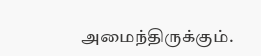அமைந்திருக்கும்.